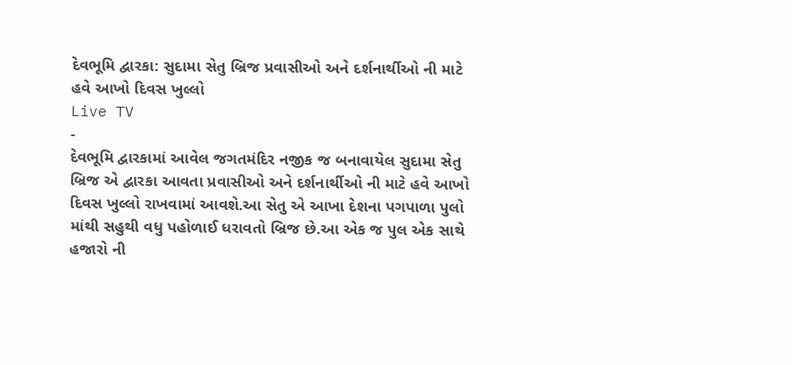દેવભૂમિ દ્વારકા: સુદામા સેતુ બ્રિજ પ્રવાસીઓ અને દર્શનાર્થીઓ ની માટે હવે આખો દિવસ ખુલ્લો
Live TV
-
દેવભૂમિ દ્વારકામાં આવેલ જગતમંદિર નજીક જ બનાવાયેલ સુદામા સેતુ બ્રિજ એ દ્વારકા આવતા પ્રવાસીઓ અને દર્શનાર્થીઓ ની માટે હવે આખો દિવસ ખુલ્લો રાખવામાં આવશે.આ સેતુ એ આખા દેશના પગપાળા પુલો માંથી સહુથી વધુ પહોળાઈ ધરાવતો બ્રિજ છે.આ એક જ પુલ એક સાથે હજારો ની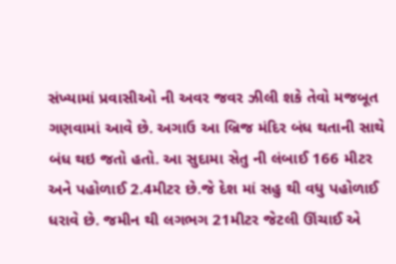સંખ્યામાં પ્રવાસીઓ ની અવર જવર ઝીલી શકે તેવો મજબૂત ગણવામાં આવે છે. અગાઉ આ બ્રિજ મંદિર બંધ થતાની સાથે બંધ થઇ જતો હતો. આ સુદામા સેતુ ની લંબાઈ 166 મીટર અને પહોળાઈ 2.4મીટર છે.જે દેશ માં સહુ થી વધુ પહોળાઈ ધરાવે છે. જમીન થી લગભગ 21મીટર જેટલી ઊંચાઈ એ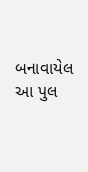બનાવાયેલ આ પુલ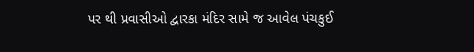પર થી પ્રવાસીઓ દ્વારકા મંદિર સામે જ આવેલ પંચકુઈ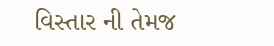વિસ્તાર ની તેમજ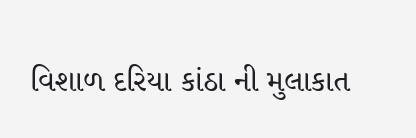વિશાળ દરિયા કાંઠા ની મુલાકાત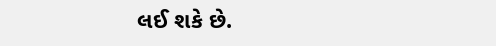લઈ શકે છે.